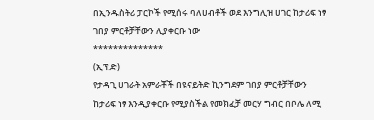በኢንዱስትሪ ፓርኮች የሚሰሩ ባለሀብቶች ወደ እንግሊዝ ሀገር ከታሪፍ ነፃ ገበያ ምርቶቻቸውን ሊያቀርቡ ነው
**************
(ኢፕ.ድ)
የታዳጊ ሀገራት አምራቾች በዩናይትድ ኪንግደም ገበያ ምርቶቻቸውን ከታሪፍ ነፃ እንዲያቀርቡ የሚያስችል የመክፈቻ መርሃ ግብር በቦሌ ለሚ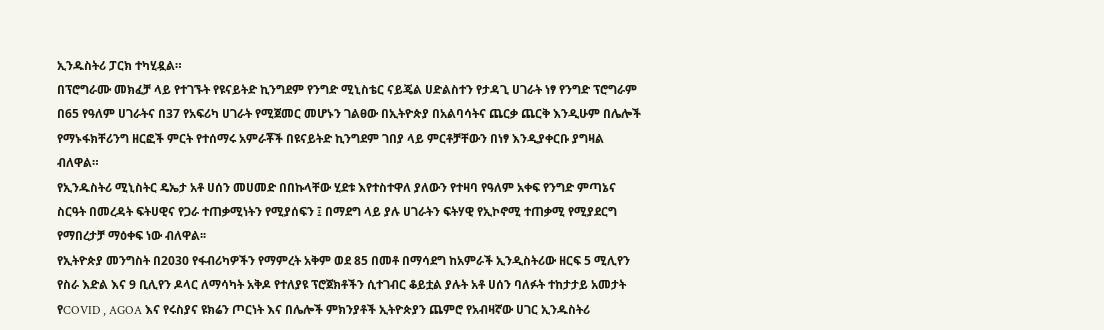ኢንዱስትሪ ፓርክ ተካሂዷል።
በፕሮግራሙ መክፈቻ ላይ የተገኙት የዩናይትድ ኪንግደም የንግድ ሚኒስቴር ናይጄል ሀድልስተን የታዳጊ ሀገራት ነፃ የንግድ ፕሮግራም በ65 የዓለም ሀገራትና በ37 የአፍሪካ ሀገራት የሚጀመር መሆኑን ገልፀው በኢትዮጵያ በአልባሳትና ጨርቃ ጨርቅ እንዲሁም በሌሎች የማኑፋክቸሪንግ ዘርፎች ምርት የተሰማሩ አምራቾች በዩናይትድ ኪንግደም ገበያ ላይ ምርቶቻቸውን በነፃ እንዲያቀርቡ ያግዛል ብለዋል።
የኢንዱስትሪ ሚኒስትር ዴኤታ አቶ ሀሰን መሀመድ በበኩላቸው ሂደቱ እየተስተዋለ ያለውን የተዛባ የዓለም አቀፍ የንግድ ምጣኔና ስርዓት በመረዳት ፍትሀዊና የጋራ ተጠቃሚነትን የሚያሰፍን ፤ በማደግ ላይ ያሉ ሀገራትን ፍትሃዊ የኢኮኖሚ ተጠቃሚ የሚያደርግ የማበረታቻ ማዕቀፍ ነው ብለዋል፡፡
የኢትዮጵያ መንግስት በ2030 የፋብሪካዎችን የማምረት አቅም ወደ 85 በመቶ በማሳደግ ከአምራች ኢንዲስትሪው ዘርፍ 5 ሚሊየን የስራ እድል እና 9 ቢሊየን ዶላር ለማሳካት አቅዶ የተለያዩ ፕሮጀክቶችን ሲተገብር ቆይቷል ያሉት አቶ ሀሰን ባለፉት ተከታታይ አመታት የCOVID , AGOA እና የሩስያና ዩክሬን ጦርነት እና በሌሎች ምክንያቶች ኢትዮጵያን ጨምሮ የአብዛኛው ሀገር ኢንዱስትሪ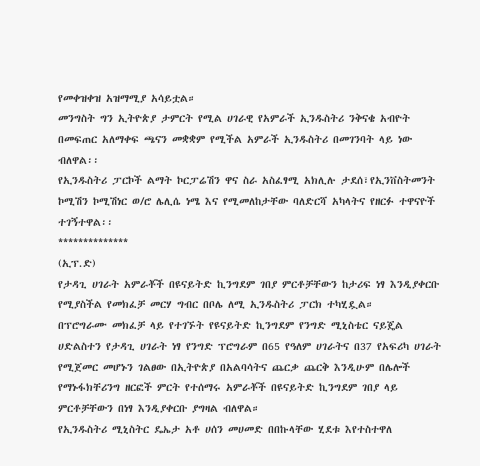የመቀዝቀዝ አዝማሚያ አሳይቷል።
መንግስት ግን ኢትዮጵያ ታምርት የሚል ሀገራዊ የአምራች ኢንዱስትሪ ንቅናቄ አብዮት በመፍጠር አለማቀፍ ጫናን መቋቋም የሚችል አምራች ኢንዱስትሪ በመገንባት ላይ ነው ብለዋል፡፡
የኢንዱስትሪ ፓርኮች ልማት ኮርፓሬሽን ዋና ስራ አስፈፃሚ አክሊሉ ታደሰ፣የኢንቨስትመንት ኮሚሽን ኮሚሽነር ወ/ሮ ሌሊሴ ነሜ እና የሚመለከታቸው ባለድርሻ አካላትና የዘርፉ ተዋናዮች ተገኝተዋል፡፡
**************
(ኢፕ.ድ)
የታዳጊ ሀገራት አምራቾች በዩናይትድ ኪንግደም ገበያ ምርቶቻቸውን ከታሪፍ ነፃ እንዲያቀርቡ የሚያስችል የመክፈቻ መርሃ ግብር በቦሌ ለሚ ኢንዱስትሪ ፓርክ ተካሂዷል።
በፕሮግራሙ መክፈቻ ላይ የተገኙት የዩናይትድ ኪንግደም የንግድ ሚኒስቴር ናይጄል ሀድልስተን የታዳጊ ሀገራት ነፃ የንግድ ፕሮግራም በ65 የዓለም ሀገራትና በ37 የአፍሪካ ሀገራት የሚጀመር መሆኑን ገልፀው በኢትዮጵያ በአልባሳትና ጨርቃ ጨርቅ እንዲሁም በሌሎች የማኑፋክቸሪንግ ዘርፎች ምርት የተሰማሩ አምራቾች በዩናይትድ ኪንግደም ገበያ ላይ ምርቶቻቸውን በነፃ እንዲያቀርቡ ያግዛል ብለዋል።
የኢንዱስትሪ ሚኒስትር ዴኤታ አቶ ሀሰን መሀመድ በበኩላቸው ሂደቱ እየተስተዋለ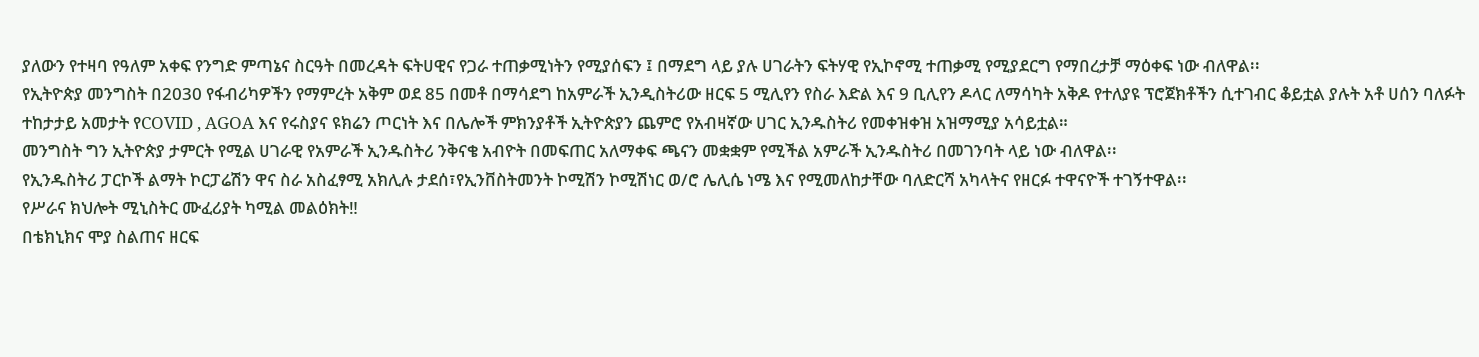ያለውን የተዛባ የዓለም አቀፍ የንግድ ምጣኔና ስርዓት በመረዳት ፍትሀዊና የጋራ ተጠቃሚነትን የሚያሰፍን ፤ በማደግ ላይ ያሉ ሀገራትን ፍትሃዊ የኢኮኖሚ ተጠቃሚ የሚያደርግ የማበረታቻ ማዕቀፍ ነው ብለዋል፡፡
የኢትዮጵያ መንግስት በ2030 የፋብሪካዎችን የማምረት አቅም ወደ 85 በመቶ በማሳደግ ከአምራች ኢንዲስትሪው ዘርፍ 5 ሚሊየን የስራ እድል እና 9 ቢሊየን ዶላር ለማሳካት አቅዶ የተለያዩ ፕሮጀክቶችን ሲተገብር ቆይቷል ያሉት አቶ ሀሰን ባለፉት ተከታታይ አመታት የCOVID , AGOA እና የሩስያና ዩክሬን ጦርነት እና በሌሎች ምክንያቶች ኢትዮጵያን ጨምሮ የአብዛኛው ሀገር ኢንዱስትሪ የመቀዝቀዝ አዝማሚያ አሳይቷል።
መንግስት ግን ኢትዮጵያ ታምርት የሚል ሀገራዊ የአምራች ኢንዱስትሪ ንቅናቄ አብዮት በመፍጠር አለማቀፍ ጫናን መቋቋም የሚችል አምራች ኢንዱስትሪ በመገንባት ላይ ነው ብለዋል፡፡
የኢንዱስትሪ ፓርኮች ልማት ኮርፓሬሽን ዋና ስራ አስፈፃሚ አክሊሉ ታደሰ፣የኢንቨስትመንት ኮሚሽን ኮሚሽነር ወ/ሮ ሌሊሴ ነሜ እና የሚመለከታቸው ባለድርሻ አካላትና የዘርፉ ተዋናዮች ተገኝተዋል፡፡
የሥራና ክህሎት ሚኒስትር ሙፈሪያት ካሚል መልዕክት‼
በቴክኒክና ሞያ ስልጠና ዘርፍ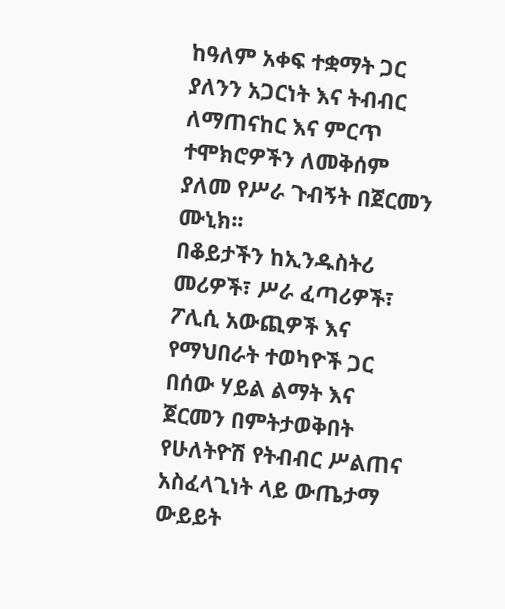ከዓለም አቀፍ ተቋማት ጋር ያለንን አጋርነት እና ትብብር ለማጠናከር እና ምርጥ ተሞክሮዎችን ለመቅሰም ያለመ የሥራ ጉብኝት በጀርመን ሙኒክ፡፡
በቆይታችን ከኢንዱስትሪ መሪዎች፣ ሥራ ፈጣሪዎች፣ ፖሊሲ አውጪዎች እና የማህበራት ተወካዮች ጋር በሰው ሃይል ልማት እና ጀርመን በምትታወቅበት የሁለትዮሽ የትብብር ሥልጠና አስፈላጊነት ላይ ውጤታማ ውይይት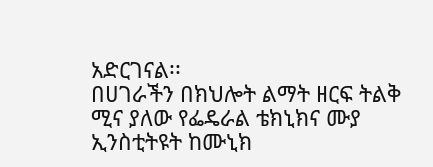አድርገናል፡፡
በሀገራችን በክህሎት ልማት ዘርፍ ትልቅ ሚና ያለው የፌዴራል ቴክኒክና ሙያ ኢንስቲትዩት ከሙኒክ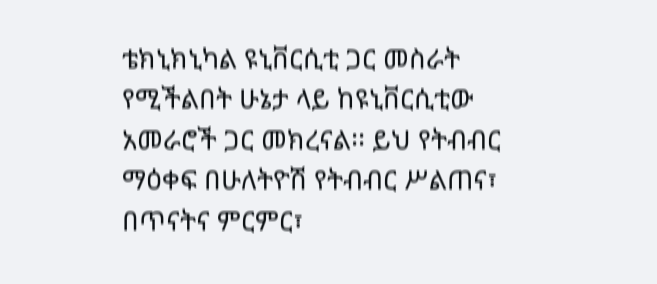ቴክኒክኒካል ዩኒቨርሲቲ ጋር መስራት የሚችልበት ሁኔታ ላይ ከዩኒቨርሲቲው አመራሮች ጋር መክረናል፡፡ ይህ የትብብር ማዕቀፍ በሁለትዮሽ የትብብር ሥልጠና፣ በጥናትና ምርምር፣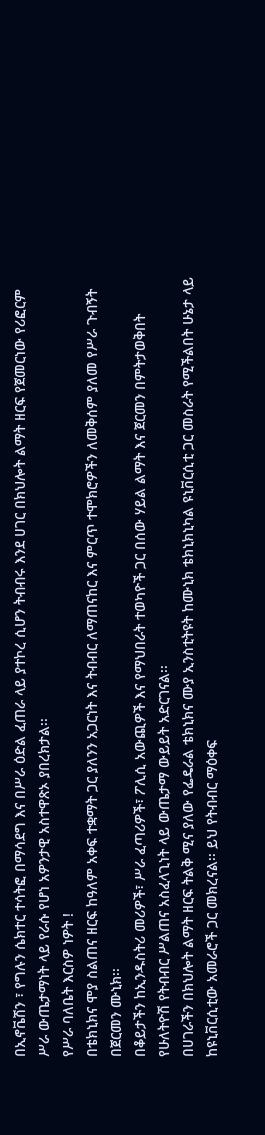በኢኖቬሽን ፣ የግሉን ሴክተር ተሳትፎ በማሳደግ እና በሥራ ዕድል ፈጠራ ላይ ያተኮረ ሲሆን ትብብሩ እንደ ሀገር በክህሎት ልማት ዘርፍ የጀመርነው የሪፎርም ሥራ ውጤታማነት ላይ የራሱ የሆነ አዎንታዊ አስተዋጽኦ ያበረክታል፡፡
የሥራ ባለቤት እርስዎ ነዎት !
በቴክኒክና ሞያ ስልጠና ዘርፍ ከዓለም አቀፍ ተቋማት ጋር ያለንን አጋርነት እና ትብብር ለማጠናከር እና ምርጥ ተሞክሮዎችን ለመቅሰም ያለመ የሥራ ጉብኝት በጀርመን ሙኒክ፡፡
በቆይታችን ከኢንዱስትሪ መሪዎች፣ ሥራ ፈጣሪዎች፣ ፖሊሲ አውጪዎች እና የማህበራት ተወካዮች ጋር በሰው ሃይል ልማት እና ጀርመን በምትታወቅበት የሁለትዮሽ የትብብር ሥልጠና አስፈላጊነት ላይ ውጤታማ ውይይት አድርገናል፡፡
በሀገራችን በክህሎት ልማት ዘርፍ ትልቅ ሚና ያለው የፌዴራል ቴክኒክና ሙያ ኢንስቲትዩት ከሙኒክ ቴክኒክኒካል ዩኒቨርሲቲ ጋር መስራት የሚችልበት ሁኔታ ላይ ከዩኒቨርሲቲው አመራሮች ጋር መክረናል፡፡ ይህ የትብብር ማዕቀፍ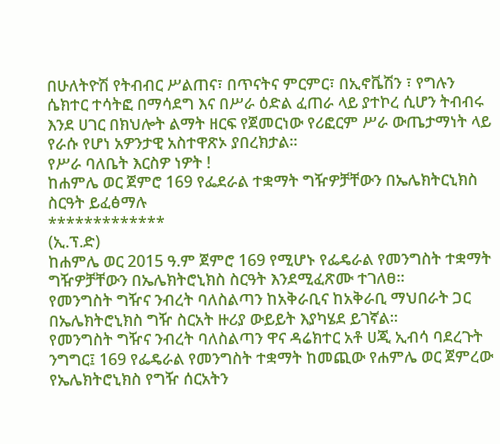በሁለትዮሽ የትብብር ሥልጠና፣ በጥናትና ምርምር፣ በኢኖቬሽን ፣ የግሉን ሴክተር ተሳትፎ በማሳደግ እና በሥራ ዕድል ፈጠራ ላይ ያተኮረ ሲሆን ትብብሩ እንደ ሀገር በክህሎት ልማት ዘርፍ የጀመርነው የሪፎርም ሥራ ውጤታማነት ላይ የራሱ የሆነ አዎንታዊ አስተዋጽኦ ያበረክታል፡፡
የሥራ ባለቤት እርስዎ ነዎት !
ከሐምሌ ወር ጀምሮ 169 የፌደራል ተቋማት ግዥዎቻቸውን በኤሌክትርኒክስ ስርዓት ይፈፅማሉ
*************
(ኢ.ፕ.ድ)
ከሐምሌ ወር 2015 ዓ.ም ጀምሮ 169 የሚሆኑ የፌዴራል የመንግስት ተቋማት ግዥዎቻቸውን በኤሌክትሮኒክስ ስርዓት እንደሚፈጽሙ ተገለፀ።
የመንግስት ግዥና ንብረት ባለስልጣን ከአቅራቢና ከአቅራቢ ማህበራት ጋር በኤሌክትሮኒክስ ግዥ ስርአት ዙሪያ ውይይት እያካሄደ ይገኛል።
የመንግስት ግዥና ንብረት ባለስልጣን ዋና ዳሬክተር አቶ ሀጂ ኢብሳ ባደረጉት ንግግር፤ 169 የፌዴራል የመንግስት ተቋማት ከመጪው የሐምሌ ወር ጀምረው የኤሌክትሮኒክስ የግዥ ሰርአትን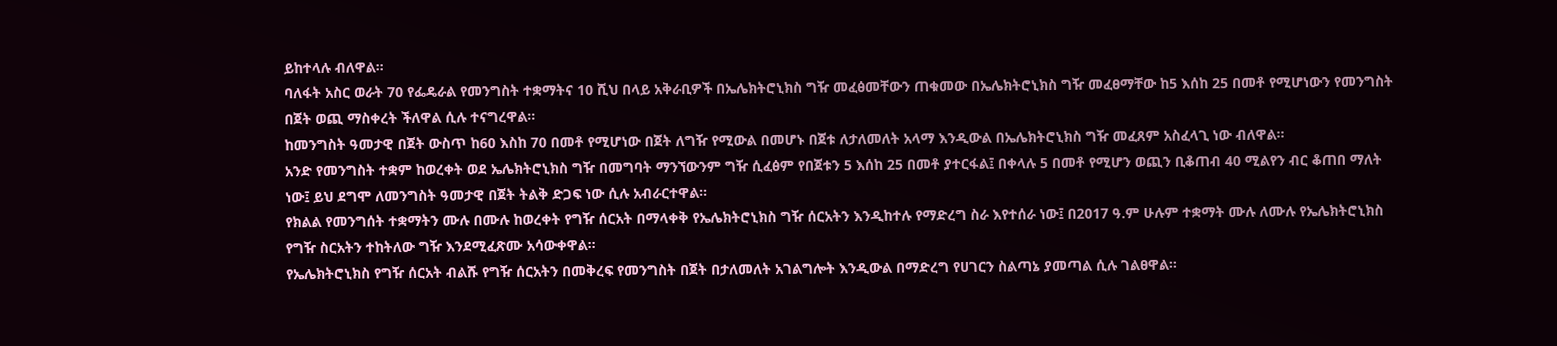ይከተላሉ ብለዋል።
ባለፋት አስር ወራት 70 የፌዴራል የመንግስት ተቋማትና 10 ሺህ በላይ አቅራቢዎች በኤሌክትሮኒክስ ግዥ መፈፅመቸውን ጠቁመው በኤሌክትሮኒክስ ግዥ መፈፀማቸው ከ5 እሰከ 25 በመቶ የሚሆነውን የመንግስት በጀት ወጪ ማስቀረት ችለዋል ሲሉ ተናግረዋል።
ከመንግስት ዓመታዊ በጀት ውስጥ ከ60 እስከ 70 በመቶ የሚሆነው በጀት ለግዥ የሚውል በመሆኑ በጀቱ ለታለመለት አላማ እንዲውል በኤሌክትሮኒክስ ግዥ መፈጸም አስፈላጊ ነው ብለዋል።
አንድ የመንግስት ተቋም ከወረቀት ወደ ኤሌክትሮኒክስ ግዥ በመግባት ማንኘውንም ግዥ ሲፈፅም የበጀቱን 5 እሰከ 25 በመቶ ያተርፋል፤ በቀላሉ 5 በመቶ የሚሆን ወጪን ቢቆጠብ 40 ሚልየን ብር ቆጠበ ማለት ነው፤ ይህ ደግሞ ለመንግስት ዓመታዊ በጀት ትልቅ ድጋፍ ነው ሲሉ አብራርተዋል።
የክልል የመንግሰት ተቋማትን ሙሉ በሙሉ ከወረቀት የግዥ ሰርአት በማላቀቅ የኤሌክትሮኒክስ ግዥ ሰርአትን እንዲከተሉ የማድረግ ስራ እየተሰራ ነው፤ በ2017 ዓ.ም ሁሉም ተቋማት ሙሉ ለሙሉ የኤሌክትሮኒክስ የግዥ ስርአትን ተከትለው ግዥ እንደሚፈጽሙ አሳውቀዋል።
የኤሌክትሮኒክስ የግዥ ሰርአት ብልሹ የግዥ ሰርአትን በመቅረፍ የመንግስት በጀት በታለመለት አገልግሎት እንዲውል በማድረግ የሀገርን ስልጣኔ ያመጣል ሲሉ ገልፀዋል።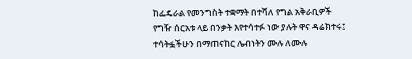ከፌዴራል የመንግስት ተቋማት በተሻለ የግል አቅራቢዎች የግዥ ሰርአቱ ላይ በንቃት እየተሳተፉ ነው ያሉት ዋና ዳሬክተሩ፤ ተሳትፏችሁን በማጠናከር ሌብነትን ሙሉ ለሙሉ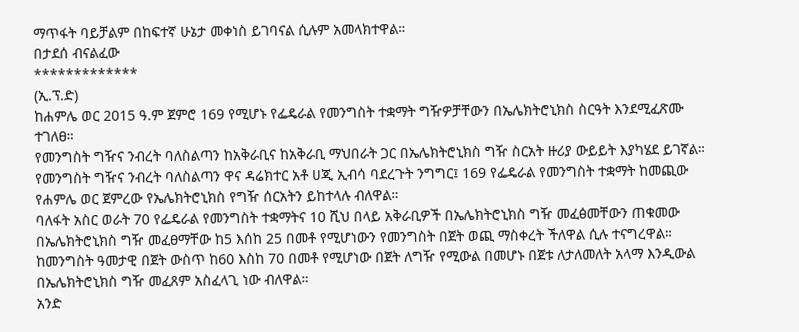ማጥፋት ባይቻልም በከፍተኛ ሁኔታ መቀነስ ይገባናል ሲሉም አመላክተዋል።
በታደሰ ብናልፈው
*************
(ኢ.ፕ.ድ)
ከሐምሌ ወር 2015 ዓ.ም ጀምሮ 169 የሚሆኑ የፌዴራል የመንግስት ተቋማት ግዥዎቻቸውን በኤሌክትሮኒክስ ስርዓት እንደሚፈጽሙ ተገለፀ።
የመንግስት ግዥና ንብረት ባለስልጣን ከአቅራቢና ከአቅራቢ ማህበራት ጋር በኤሌክትሮኒክስ ግዥ ስርአት ዙሪያ ውይይት እያካሄደ ይገኛል።
የመንግስት ግዥና ንብረት ባለስልጣን ዋና ዳሬክተር አቶ ሀጂ ኢብሳ ባደረጉት ንግግር፤ 169 የፌዴራል የመንግስት ተቋማት ከመጪው የሐምሌ ወር ጀምረው የኤሌክትሮኒክስ የግዥ ሰርአትን ይከተላሉ ብለዋል።
ባለፋት አስር ወራት 70 የፌዴራል የመንግስት ተቋማትና 10 ሺህ በላይ አቅራቢዎች በኤሌክትሮኒክስ ግዥ መፈፅመቸውን ጠቁመው በኤሌክትሮኒክስ ግዥ መፈፀማቸው ከ5 እሰከ 25 በመቶ የሚሆነውን የመንግስት በጀት ወጪ ማስቀረት ችለዋል ሲሉ ተናግረዋል።
ከመንግስት ዓመታዊ በጀት ውስጥ ከ60 እስከ 70 በመቶ የሚሆነው በጀት ለግዥ የሚውል በመሆኑ በጀቱ ለታለመለት አላማ እንዲውል በኤሌክትሮኒክስ ግዥ መፈጸም አስፈላጊ ነው ብለዋል።
አንድ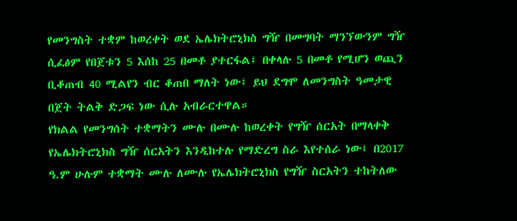የመንግስት ተቋም ከወረቀት ወደ ኤሌክትሮኒክስ ግዥ በመግባት ማንኘውንም ግዥ ሲፈፅም የበጀቱን 5 እሰከ 25 በመቶ ያተርፋል፤ በቀላሉ 5 በመቶ የሚሆን ወጪን ቢቆጠብ 40 ሚልየን ብር ቆጠበ ማለት ነው፤ ይህ ደግሞ ለመንግስት ዓመታዊ በጀት ትልቅ ድጋፍ ነው ሲሉ አብራርተዋል።
የክልል የመንግሰት ተቋማትን ሙሉ በሙሉ ከወረቀት የግዥ ሰርአት በማላቀቅ የኤሌክትሮኒክስ ግዥ ሰርአትን እንዲከተሉ የማድረግ ስራ እየተሰራ ነው፤ በ2017 ዓ.ም ሁሉም ተቋማት ሙሉ ለሙሉ የኤሌክትሮኒክስ የግዥ ስርአትን ተከትለው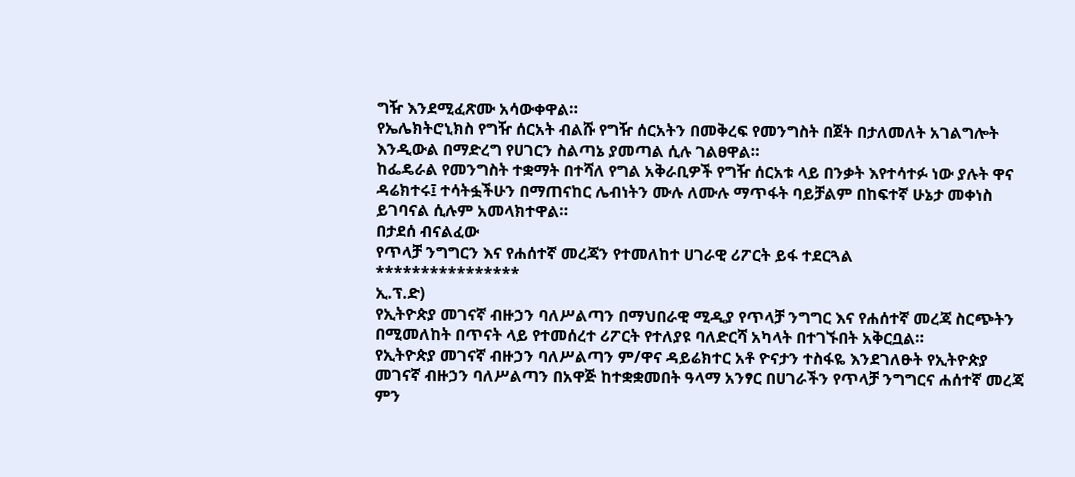ግዥ እንደሚፈጽሙ አሳውቀዋል።
የኤሌክትሮኒክስ የግዥ ሰርአት ብልሹ የግዥ ሰርአትን በመቅረፍ የመንግስት በጀት በታለመለት አገልግሎት እንዲውል በማድረግ የሀገርን ስልጣኔ ያመጣል ሲሉ ገልፀዋል።
ከፌዴራል የመንግስት ተቋማት በተሻለ የግል አቅራቢዎች የግዥ ሰርአቱ ላይ በንቃት እየተሳተፉ ነው ያሉት ዋና ዳሬክተሩ፤ ተሳትፏችሁን በማጠናከር ሌብነትን ሙሉ ለሙሉ ማጥፋት ባይቻልም በከፍተኛ ሁኔታ መቀነስ ይገባናል ሲሉም አመላክተዋል።
በታደሰ ብናልፈው
የጥላቻ ንግግርን እና የሐሰተኛ መረጃን የተመለከተ ሀገራዊ ሪፖርት ይፋ ተደርጓል
****************
ኢ.ፕ.ድ)
የኢትዮጵያ መገናኛ ብዙኃን ባለሥልጣን በማህበራዊ ሚዲያ የጥላቻ ንግግር እና የሐሰተኛ መረጃ ስርጭትን በሚመለከት በጥናት ላይ የተመሰረተ ሪፖርት የተለያዩ ባለድርሻ አካላት በተገኙበት አቅርቧል።
የኢትዮጵያ መገናኛ ብዙኃን ባለሥልጣን ም/ዋና ዳይሬክተር አቶ ዮናታን ተስፋዬ እንደገለፁት የኢትዮጵያ መገናኛ ብዙኃን ባለሥልጣን በአዋጅ ከተቋቋመበት ዓላማ አንፃር በሀገራችን የጥላቻ ንግግርና ሐሰተኛ መረጃ ምን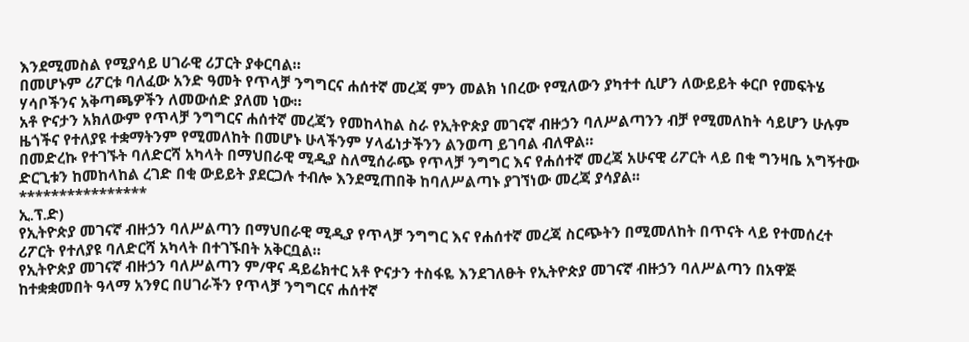እንደሚመስል የሚያሳይ ሀገራዊ ሪፓርት ያቀርባል።
በመሆኑም ሪፖርቱ ባለፈው አንድ ዓመት የጥላቻ ንግግርና ሐሰተኛ መረጃ ምን መልክ ነበረው የሚለውን ያካተተ ሲሆን ለውይይት ቀርቦ የመፍትሄ ሃሳቦችንና አቅጣጫዎችን ለመውሰድ ያለመ ነው።
አቶ ዮናታን አክለውም የጥላቻ ንግግርና ሐሰተኛ መረጃን የመከላከል ስራ የኢትዮጵያ መገናኛ ብዙኃን ባለሥልጣንን ብቻ የሚመለከት ሳይሆን ሁሉም ዜጎችና የተለያዩ ተቋማትንም የሚመለከት በመሆኑ ሁላችንም ሃላፊነታችንን ልንወጣ ይገባል ብለዋል።
በመድረኩ የተገኙት ባለድርሻ አካላት በማህበራዊ ሚዲያ ስለሚሰራጭ የጥላቻ ንግግር እና የሐሰተኛ መረጃ አሁናዊ ሪፖርት ላይ በቂ ግንዛቤ አግኝተው ድርጊቱን ከመከላከል ረገድ በቂ ውይይት ያደርጋሉ ተብሎ እንደሚጠበቅ ከባለሥልጣኑ ያገኘነው መረጃ ያሳያል፡፡
****************
ኢ.ፕ.ድ)
የኢትዮጵያ መገናኛ ብዙኃን ባለሥልጣን በማህበራዊ ሚዲያ የጥላቻ ንግግር እና የሐሰተኛ መረጃ ስርጭትን በሚመለከት በጥናት ላይ የተመሰረተ ሪፖርት የተለያዩ ባለድርሻ አካላት በተገኙበት አቅርቧል።
የኢትዮጵያ መገናኛ ብዙኃን ባለሥልጣን ም/ዋና ዳይሬክተር አቶ ዮናታን ተስፋዬ እንደገለፁት የኢትዮጵያ መገናኛ ብዙኃን ባለሥልጣን በአዋጅ ከተቋቋመበት ዓላማ አንፃር በሀገራችን የጥላቻ ንግግርና ሐሰተኛ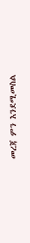መረጃ ምን እንደሚመስል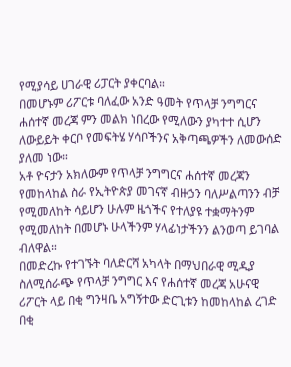የሚያሳይ ሀገራዊ ሪፓርት ያቀርባል።
በመሆኑም ሪፖርቱ ባለፈው አንድ ዓመት የጥላቻ ንግግርና ሐሰተኛ መረጃ ምን መልክ ነበረው የሚለውን ያካተተ ሲሆን ለውይይት ቀርቦ የመፍትሄ ሃሳቦችንና አቅጣጫዎችን ለመውሰድ ያለመ ነው።
አቶ ዮናታን አክለውም የጥላቻ ንግግርና ሐሰተኛ መረጃን የመከላከል ስራ የኢትዮጵያ መገናኛ ብዙኃን ባለሥልጣንን ብቻ የሚመለከት ሳይሆን ሁሉም ዜጎችና የተለያዩ ተቋማትንም የሚመለከት በመሆኑ ሁላችንም ሃላፊነታችንን ልንወጣ ይገባል ብለዋል።
በመድረኩ የተገኙት ባለድርሻ አካላት በማህበራዊ ሚዲያ ስለሚሰራጭ የጥላቻ ንግግር እና የሐሰተኛ መረጃ አሁናዊ ሪፖርት ላይ በቂ ግንዛቤ አግኝተው ድርጊቱን ከመከላከል ረገድ በቂ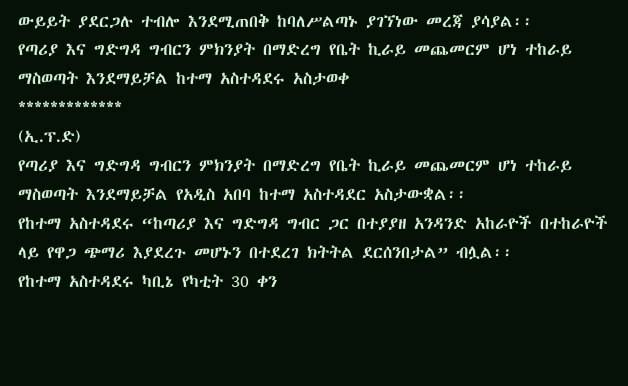ውይይት ያደርጋሉ ተብሎ እንደሚጠበቅ ከባለሥልጣኑ ያገኘነው መረጃ ያሳያል፡፡
የጣሪያ እና ግድግዳ ግብርን ምክንያት በማድረግ የቤት ኪራይ መጨመርም ሆነ ተከራይ ማስወጣት እንደማይቻል ከተማ አስተዳደሩ አስታወቀ
*************
(ኢ.ፕ.ድ)
የጣሪያ እና ግድግዳ ግብርን ምክንያት በማድረግ የቤት ኪራይ መጨመርም ሆነ ተከራይ ማስወጣት እንደማይቻል የአዲስ አበባ ከተማ አስተዳደር አስታውቋል፡፡
የከተማ አስተዳደሩ “ከጣሪያ እና ግድግዳ ግብር ጋር በተያያዘ አንዳንድ አከራዮች በተከራዮች ላይ የዋጋ ጭማሪ እያደረጉ መሆኑን በተደረገ ክትትል ደርሰንበታል” ብሏል፡፡
የከተማ አስተዳደሩ ካቢኔ የካቲት 30 ቀን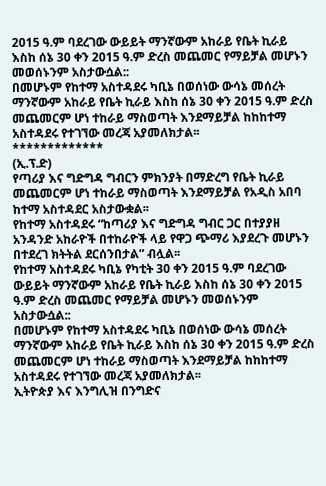2015 ዓ.ም ባደረገው ውይይት ማንኛውም አከራይ የቤት ኪራይ እስከ ሰኔ 30 ቀን 2015 ዓ.ም ድረስ መጨመር የማይቻል መሆኑን መወሰኑንም አስታውሷል::
በመሆኑም የከተማ አስተዳደሩ ካቢኔ በወሰነው ውሳኔ መሰረት ማንኛውም አከራይ የቤት ኪራይ እስከ ሰኔ 30 ቀን 2015 ዓ.ም ድረስ መጨመርም ሆነ ተከራይ ማስወጣት እንደማይቻል ከከከተማ አስተዳደሩ የተገኘው መረጃ አያመለክታል፡፡
*************
(ኢ.ፕ.ድ)
የጣሪያ እና ግድግዳ ግብርን ምክንያት በማድረግ የቤት ኪራይ መጨመርም ሆነ ተከራይ ማስወጣት እንደማይቻል የአዲስ አበባ ከተማ አስተዳደር አስታውቋል፡፡
የከተማ አስተዳደሩ “ከጣሪያ እና ግድግዳ ግብር ጋር በተያያዘ አንዳንድ አከራዮች በተከራዮች ላይ የዋጋ ጭማሪ እያደረጉ መሆኑን በተደረገ ክትትል ደርሰንበታል” ብሏል፡፡
የከተማ አስተዳደሩ ካቢኔ የካቲት 30 ቀን 2015 ዓ.ም ባደረገው ውይይት ማንኛውም አከራይ የቤት ኪራይ እስከ ሰኔ 30 ቀን 2015 ዓ.ም ድረስ መጨመር የማይቻል መሆኑን መወሰኑንም አስታውሷል::
በመሆኑም የከተማ አስተዳደሩ ካቢኔ በወሰነው ውሳኔ መሰረት ማንኛውም አከራይ የቤት ኪራይ እስከ ሰኔ 30 ቀን 2015 ዓ.ም ድረስ መጨመርም ሆነ ተከራይ ማስወጣት እንደማይቻል ከከከተማ አስተዳደሩ የተገኘው መረጃ አያመለክታል፡፡
ኢትዮጵያ እና እንግሊዝ በንግድና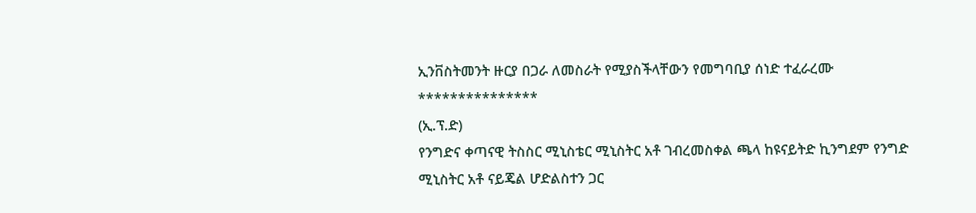ኢንቨስትመንት ዙርያ በጋራ ለመስራት የሚያስችላቸውን የመግባቢያ ሰነድ ተፈራረሙ
***************
(ኢ.ፕ.ድ)
የንግድና ቀጣናዊ ትስስር ሚኒስቴር ሚኒስትር አቶ ገብረመስቀል ጫላ ከዩናይትድ ኪንግደም የንግድ ሚኒስትር አቶ ናይጄል ሆድልስተን ጋር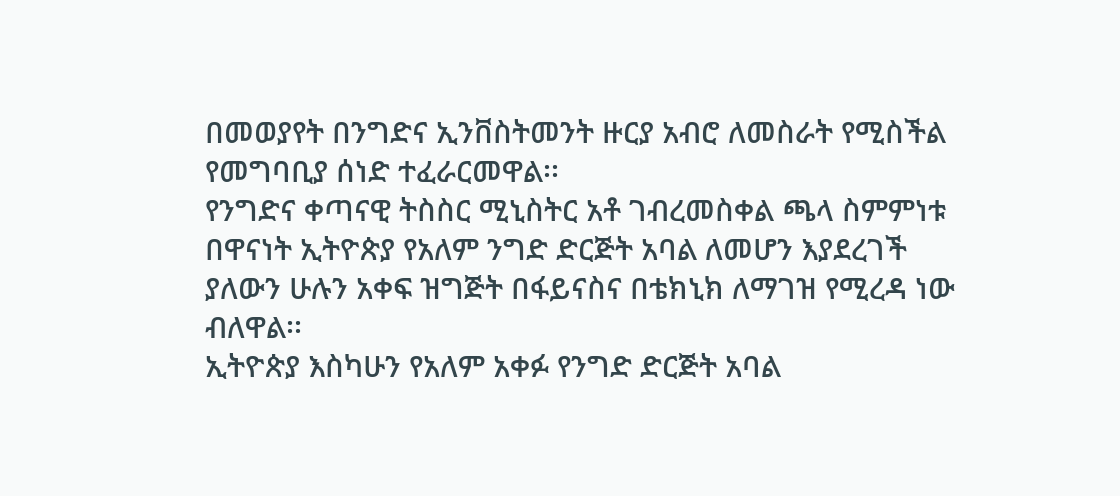በመወያየት በንግድና ኢንቨስትመንት ዙርያ አብሮ ለመስራት የሚስችል የመግባቢያ ሰነድ ተፈራርመዋል፡፡
የንግድና ቀጣናዊ ትስስር ሚኒስትር አቶ ገብረመስቀል ጫላ ስምምነቱ በዋናነት ኢትዮጵያ የአለም ንግድ ድርጅት አባል ለመሆን እያደረገች ያለውን ሁሉን አቀፍ ዝግጅት በፋይናስና በቴክኒክ ለማገዝ የሚረዳ ነው ብለዋል፡፡
ኢትዮጵያ እስካሁን የአለም አቀፉ የንግድ ድርጅት አባል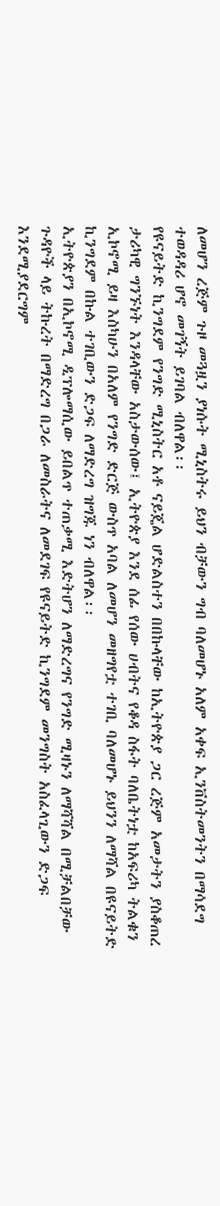ለመሆን ረጅም ጉዞ መጓዟን ያነሱት ሚኒስትሩ ይህን ብቻውን ግብ ባለመሆኑ አለም አቀፍ ኢንቨስትመንትን በማሳደግ ተወዳዳሪ ሆኖ መገኝት ይገባል ብለዋል፡፡
የዩናይትድ ኪንግደም የንግድ ሚኒስትር አቶ ናይጄል ሆድልስተን በበኩላቸው ከኢትዮጵያ ጋር ረጅም አመታትን ያስቆጠረ ታሪካዊ ግንኙነት እንዳላቸው አስታውሰው፤ ኢትዮጵያ እንደ ሰፊ የሰው ሀብትና የቆዳ ስፋት ባለቤትነቷ ከአፍሪካ ትልቁን ኢኮኖሚ ይዛ እስካሁን በአለም የንግድ ድርጅ ውስጥ አባል ለመሆን መዘግየቷ ተገቢ ባለመሆኑ ይህንን ለማሻል በዩናይትድ ኪንግደም በኩል ተገቢውን ድጋፍ ለማድረግ ዝግጁ ነን ብለዋል፡፡
ኢትዮጵያን በኢኮኖሚ ዲፕሎማሲው ይበልጥ ተጠቃሚ እድትሆን ለማድረግና የንግድ ሚዛኑን ለማሻሻል በሚቻልበቻው ጉዳዮች ላይ ትኩረት በማድረግ በጋራ ለመስራትና ለመደገፍ የዩናይትድ ኪንግደም መንግስት አስፈላጊውን ድጋፍ እንደሚያደርግም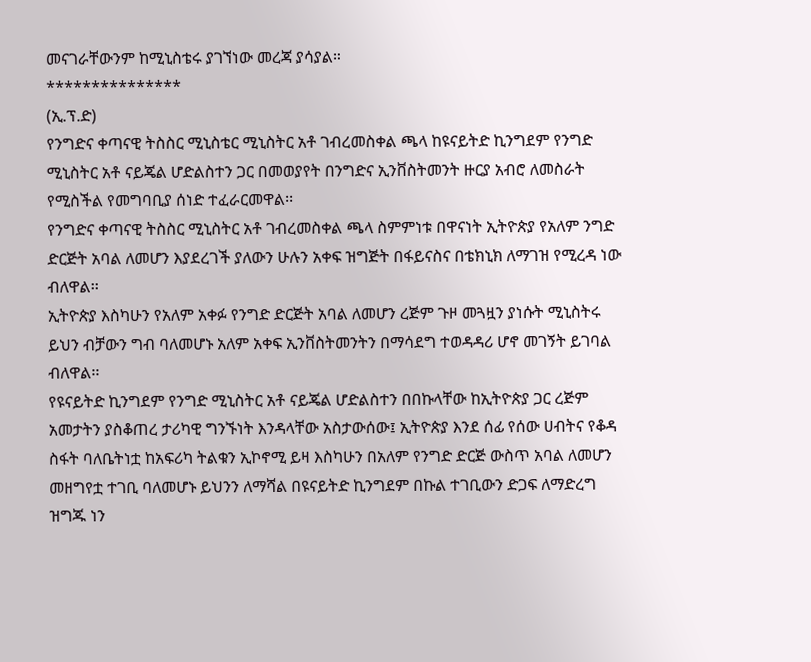መናገራቸውንም ከሚኒስቴሩ ያገኘነው መረጃ ያሳያል።
***************
(ኢ.ፕ.ድ)
የንግድና ቀጣናዊ ትስስር ሚኒስቴር ሚኒስትር አቶ ገብረመስቀል ጫላ ከዩናይትድ ኪንግደም የንግድ ሚኒስትር አቶ ናይጄል ሆድልስተን ጋር በመወያየት በንግድና ኢንቨስትመንት ዙርያ አብሮ ለመስራት የሚስችል የመግባቢያ ሰነድ ተፈራርመዋል፡፡
የንግድና ቀጣናዊ ትስስር ሚኒስትር አቶ ገብረመስቀል ጫላ ስምምነቱ በዋናነት ኢትዮጵያ የአለም ንግድ ድርጅት አባል ለመሆን እያደረገች ያለውን ሁሉን አቀፍ ዝግጅት በፋይናስና በቴክኒክ ለማገዝ የሚረዳ ነው ብለዋል፡፡
ኢትዮጵያ እስካሁን የአለም አቀፉ የንግድ ድርጅት አባል ለመሆን ረጅም ጉዞ መጓዟን ያነሱት ሚኒስትሩ ይህን ብቻውን ግብ ባለመሆኑ አለም አቀፍ ኢንቨስትመንትን በማሳደግ ተወዳዳሪ ሆኖ መገኝት ይገባል ብለዋል፡፡
የዩናይትድ ኪንግደም የንግድ ሚኒስትር አቶ ናይጄል ሆድልስተን በበኩላቸው ከኢትዮጵያ ጋር ረጅም አመታትን ያስቆጠረ ታሪካዊ ግንኙነት እንዳላቸው አስታውሰው፤ ኢትዮጵያ እንደ ሰፊ የሰው ሀብትና የቆዳ ስፋት ባለቤትነቷ ከአፍሪካ ትልቁን ኢኮኖሚ ይዛ እስካሁን በአለም የንግድ ድርጅ ውስጥ አባል ለመሆን መዘግየቷ ተገቢ ባለመሆኑ ይህንን ለማሻል በዩናይትድ ኪንግደም በኩል ተገቢውን ድጋፍ ለማድረግ ዝግጁ ነን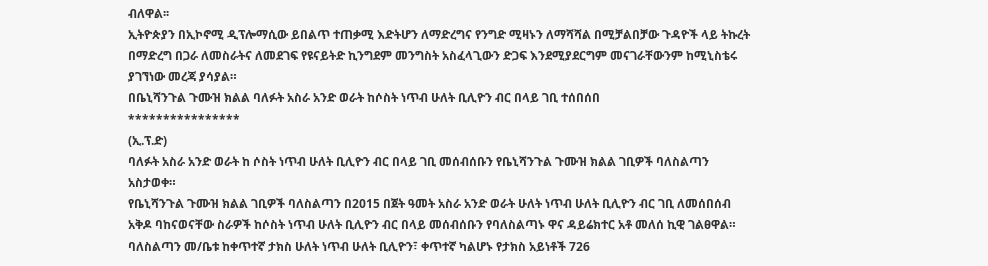ብለዋል፡፡
ኢትዮጵያን በኢኮኖሚ ዲፕሎማሲው ይበልጥ ተጠቃሚ እድትሆን ለማድረግና የንግድ ሚዛኑን ለማሻሻል በሚቻልበቻው ጉዳዮች ላይ ትኩረት በማድረግ በጋራ ለመስራትና ለመደገፍ የዩናይትድ ኪንግደም መንግስት አስፈላጊውን ድጋፍ እንደሚያደርግም መናገራቸውንም ከሚኒስቴሩ ያገኘነው መረጃ ያሳያል።
በቤኒሻንጉል ጉሙዝ ክልል ባለፉት አስራ አንድ ወራት ከሶስት ነጥብ ሁለት ቢሊዮን ብር በላይ ገቢ ተሰበሰበ
****************
(ኢ.ፕ.ድ)
ባለፉት አስራ አንድ ወራት ከ ሶስት ነጥብ ሁለት ቢሊዮን ብር በላይ ገቢ መሰብሰቡን የቤኒሻንጉል ጉሙዝ ክልል ገቢዎች ባለስልጣን አስታወቀ።
የቤኒሻንጉል ጉሙዝ ክልል ገቢዎች ባለስልጣን በ2015 በጀት ዓመት አስራ አንድ ወራት ሁለት ነጥብ ሁለት ቢሊዮን ብር ገቢ ለመሰበሰብ አቅዶ ባከናወናቸው ስራዎች ከሶስት ነጥብ ሁለት ቢሊዮን ብር በላይ መሰብሰቡን የባለስልጣኑ ዋና ዳይሬክተር አቶ መለሰ ኪዊ ገልፀዋል።
ባለስልጣን መ/ቤቱ ከቀጥተኛ ታክስ ሁለት ነጥብ ሁለት ቢሊዮን፣ ቀጥተኛ ካልሆኑ የታክስ አይነቶች 726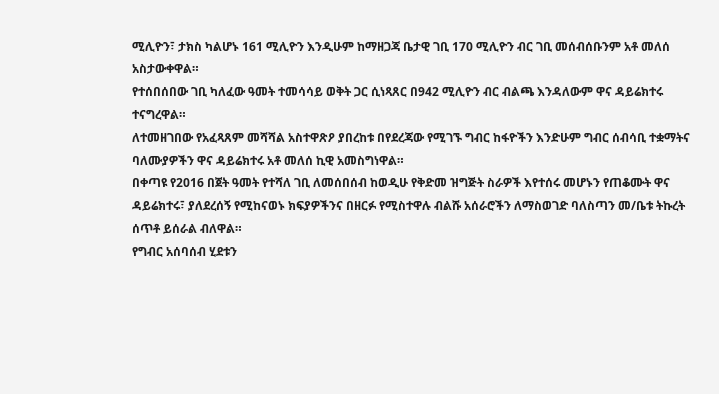ሚሊዮን፣ ታክስ ካልሆኑ 161 ሚሊዮን እንዲሁም ከማዘጋጃ ቤታዊ ገቢ 170 ሚሊዮን ብር ገቢ መሰብሰቡንም አቶ መለሰ አስታውቀዋል።
የተሰበሰበው ገቢ ካለፈው ዓመት ተመሳሳይ ወቅት ጋር ሲነጻጸር በ942 ሚሊዮን ብር ብልጫ እንዳለውም ዋና ዳይሬክተሩ ተናግረዋል።
ለተመዘገበው የአፈጻጸም መሻሻል አስተዋጽዖ ያበረከቱ በየደረጃው የሚገኙ ግብር ከፋዮችን እንድሁም ግብር ሰብሳቢ ተቋማትና ባለሙያዎችን ዋና ዳይሬክተሩ አቶ መለሰ ኪዊ አመስግነዋል።
በቀጣዩ የ2016 በጀት ዓመት የተሻለ ገቢ ለመሰበሰብ ከወዲሁ የቅድመ ዝግጅት ስራዎች እየተሰሩ መሆኑን የጠቆሙት ዋና ዳይሬክተሩ፣ ያለደረሰኝ የሚከናወኑ ክፍያዎችንና በዘርፉ የሚስተዋሉ ብልሹ አሰራሮችን ለማስወገድ ባለስጣን መ/ቤቱ ትኩረት ሰጥቶ ይሰራል ብለዋል።
የግብር አሰባሰብ ሂደቱን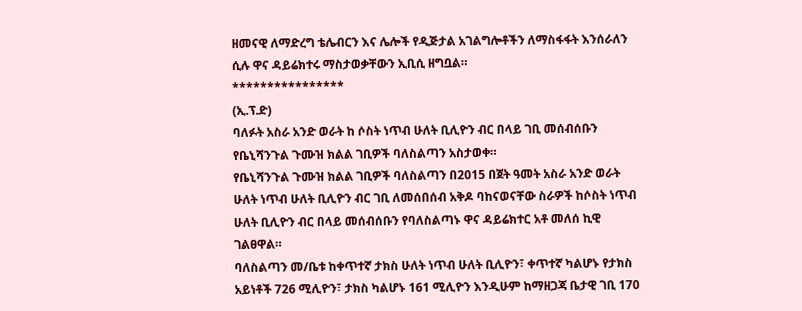ዘመናዊ ለማድረግ ቴሌብርን እና ሌሎች የዲጅታል አገልግሎቶችን ለማስፋፋት እንሰራለን ሲሉ ዋና ዳይሬክተሩ ማስታወቃቸውን ኢቢሲ ዘግቧል።
****************
(ኢ.ፕ.ድ)
ባለፉት አስራ አንድ ወራት ከ ሶስት ነጥብ ሁለት ቢሊዮን ብር በላይ ገቢ መሰብሰቡን የቤኒሻንጉል ጉሙዝ ክልል ገቢዎች ባለስልጣን አስታወቀ።
የቤኒሻንጉል ጉሙዝ ክልል ገቢዎች ባለስልጣን በ2015 በጀት ዓመት አስራ አንድ ወራት ሁለት ነጥብ ሁለት ቢሊዮን ብር ገቢ ለመሰበሰብ አቅዶ ባከናወናቸው ስራዎች ከሶስት ነጥብ ሁለት ቢሊዮን ብር በላይ መሰብሰቡን የባለስልጣኑ ዋና ዳይሬክተር አቶ መለሰ ኪዊ ገልፀዋል።
ባለስልጣን መ/ቤቱ ከቀጥተኛ ታክስ ሁለት ነጥብ ሁለት ቢሊዮን፣ ቀጥተኛ ካልሆኑ የታክስ አይነቶች 726 ሚሊዮን፣ ታክስ ካልሆኑ 161 ሚሊዮን እንዲሁም ከማዘጋጃ ቤታዊ ገቢ 170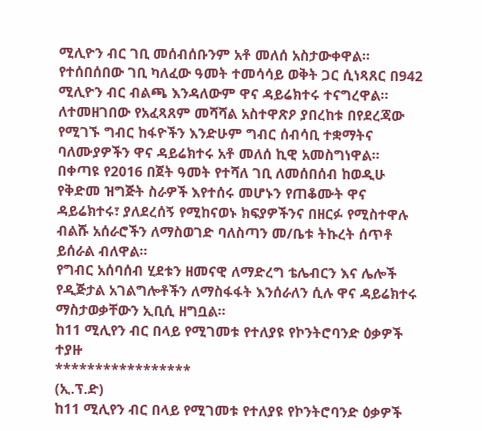ሚሊዮን ብር ገቢ መሰብሰቡንም አቶ መለሰ አስታውቀዋል።
የተሰበሰበው ገቢ ካለፈው ዓመት ተመሳሳይ ወቅት ጋር ሲነጻጸር በ942 ሚሊዮን ብር ብልጫ እንዳለውም ዋና ዳይሬክተሩ ተናግረዋል።
ለተመዘገበው የአፈጻጸም መሻሻል አስተዋጽዖ ያበረከቱ በየደረጃው የሚገኙ ግብር ከፋዮችን እንድሁም ግብር ሰብሳቢ ተቋማትና ባለሙያዎችን ዋና ዳይሬክተሩ አቶ መለሰ ኪዊ አመስግነዋል።
በቀጣዩ የ2016 በጀት ዓመት የተሻለ ገቢ ለመሰበሰብ ከወዲሁ የቅድመ ዝግጅት ስራዎች እየተሰሩ መሆኑን የጠቆሙት ዋና ዳይሬክተሩ፣ ያለደረሰኝ የሚከናወኑ ክፍያዎችንና በዘርፉ የሚስተዋሉ ብልሹ አሰራሮችን ለማስወገድ ባለስጣን መ/ቤቱ ትኩረት ሰጥቶ ይሰራል ብለዋል።
የግብር አሰባሰብ ሂደቱን ዘመናዊ ለማድረግ ቴሌብርን እና ሌሎች የዲጅታል አገልግሎቶችን ለማስፋፋት እንሰራለን ሲሉ ዋና ዳይሬክተሩ ማስታወቃቸውን ኢቢሲ ዘግቧል።
ከ11 ሚሊየን ብር በላይ የሚገመቱ የተለያዩ የኮንትሮባንድ ዕቃዎች ተያዙ
*****************
(ኢ.ፕ.ድ)
ከ11 ሚሊየን ብር በላይ የሚገመቱ የተለያዩ የኮንትሮባንድ ዕቃዎች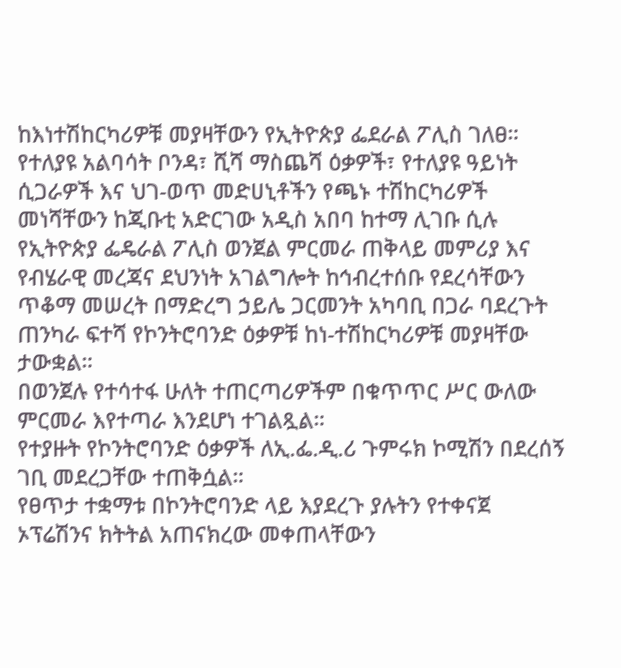ከእነተሽከርካሪዎቹ መያዛቸውን የኢትዮጵያ ፌደራል ፖሊስ ገለፀ።
የተለያዩ አልባሳት ቦንዳ፣ ሺሻ ማስጨሻ ዕቃዎች፣ የተለያዩ ዓይነት ሲጋራዎች እና ህገ-ወጥ መድሀኒቶችን የጫኑ ተሽከርካሪዎች መነሻቸውን ከጂቡቲ አድርገው አዲስ አበባ ከተማ ሊገቡ ሲሉ የኢትዮጵያ ፌዴራል ፖሊስ ወንጀል ምርመራ ጠቅላይ መምሪያ እና የብሄራዊ መረጃና ደህንነት አገልግሎት ከኅብረተሰቡ የደረሳቸውን ጥቆማ መሠረት በማድረግ ኃይሌ ጋርመንት አካባቢ በጋራ ባደረጉት ጠንካራ ፍተሻ የኮንትሮባንድ ዕቃዎቹ ከነ-ተሽከርካሪዎቹ መያዛቸው ታውቋል።
በወንጀሉ የተሳተፋ ሁለት ተጠርጣሪዎችም በቁጥጥር ሥር ውለው ምርመራ እየተጣራ እንደሆነ ተገልጿል።
የተያዙት የኮንትሮባንድ ዕቃዎች ለኢ.ፌ.ዲ.ሪ ጉምሩክ ኮሚሽን በደረሰኝ ገቢ መደረጋቸው ተጠቅሷል።
የፀጥታ ተቋማቱ በኮንትሮባንድ ላይ እያደረጉ ያሉትን የተቀናጀ ኦፕሬሽንና ክትትል አጠናክረው መቀጠላቸውን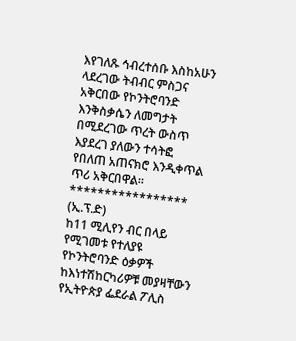እየገለጹ ኅብረተሰቡ እስከአሁን ላደረገው ትብብር ምስጋና አቅርበው የኮንትሮባንድ እንቅስቃሴን ለመግታት በሚደረገው ጥረት ውስጥ እያደረገ ያለውን ተሳትፎ የበለጠ አጠናክሮ እንዲቀጥል ጥሪ አቅርበዋል።
*****************
(ኢ.ፕ.ድ)
ከ11 ሚሊየን ብር በላይ የሚገመቱ የተለያዩ የኮንትሮባንድ ዕቃዎች ከእነተሽከርካሪዎቹ መያዛቸውን የኢትዮጵያ ፌደራል ፖሊስ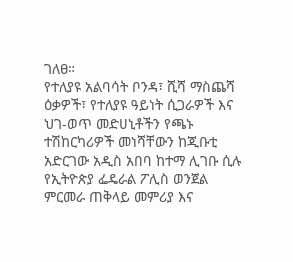ገለፀ።
የተለያዩ አልባሳት ቦንዳ፣ ሺሻ ማስጨሻ ዕቃዎች፣ የተለያዩ ዓይነት ሲጋራዎች እና ህገ-ወጥ መድሀኒቶችን የጫኑ ተሽከርካሪዎች መነሻቸውን ከጂቡቲ አድርገው አዲስ አበባ ከተማ ሊገቡ ሲሉ የኢትዮጵያ ፌዴራል ፖሊስ ወንጀል ምርመራ ጠቅላይ መምሪያ እና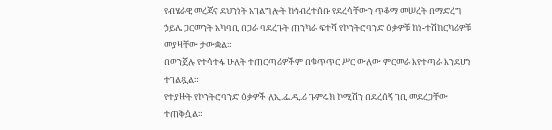የብሄራዊ መረጃና ደህንነት አገልግሎት ከኅብረተሰቡ የደረሳቸውን ጥቆማ መሠረት በማድረግ ኃይሌ ጋርመንት አካባቢ በጋራ ባደረጉት ጠንካራ ፍተሻ የኮንትሮባንድ ዕቃዎቹ ከነ-ተሽከርካሪዎቹ መያዛቸው ታውቋል።
በወንጀሉ የተሳተፋ ሁለት ተጠርጣሪዎችም በቁጥጥር ሥር ውለው ምርመራ እየተጣራ እንደሆነ ተገልጿል።
የተያዙት የኮንትሮባንድ ዕቃዎች ለኢ.ፌ.ዲ.ሪ ጉምሩክ ኮሚሽን በደረሰኝ ገቢ መደረጋቸው ተጠቅሷል።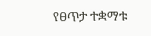የፀጥታ ተቋማቱ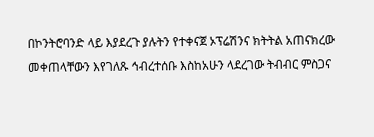በኮንትሮባንድ ላይ እያደረጉ ያሉትን የተቀናጀ ኦፕሬሽንና ክትትል አጠናክረው መቀጠላቸውን እየገለጹ ኅብረተሰቡ እስከአሁን ላደረገው ትብብር ምስጋና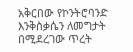አቅርበው የኮንትሮባንድ እንቅስቃሴን ለመግታት በሚደረገው ጥረት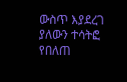ውስጥ እያደረገ ያለውን ተሳትፎ የበለጠ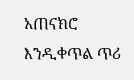አጠናክሮ እንዲቀጥል ጥሪ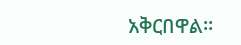አቅርበዋል።